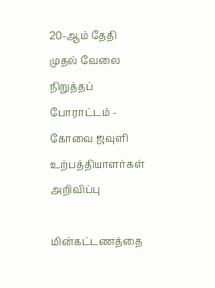20-ஆம் தேதி முதல் வேலை நிறுத்தப் போராட்டம் - கோவை ஜவுளி உற்பத்தியாளர்கள் அறிவிப்பு

மின்கட்டணத்தை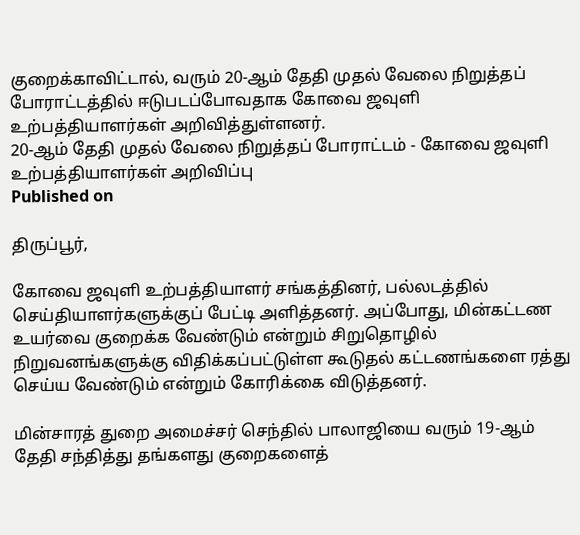குறைக்காவிட்டால், வரும் 20-ஆம் தேதி முதல் வேலை நிறுத்தப் போராட்டத்தில் ஈடுபடப்போவதாக கோவை ஜவுளி உற்பத்தியாளர்கள் அறிவித்துள்ளனர்.
20-ஆம் தேதி முதல் வேலை நிறுத்தப் போராட்டம் - கோவை ஜவுளி உற்பத்தியாளர்கள் அறிவிப்பு
Published on

திருப்பூர்,

கோவை ஜவுளி உற்பத்தியாளர் சங்கத்தினர், பல்லடத்தில் செய்தியாளர்களுக்குப் பேட்டி அளித்தனர். அப்போது, மின்கட்டண உயர்வை குறைக்க வேண்டும் என்றும் சிறுதொழில் நிறுவனங்களுக்கு விதிக்கப்பட்டுள்ள கூடுதல் கட்டணங்களை ரத்து செய்ய வேண்டும் என்றும் கோரிக்கை விடுத்தனர்.

மின்சாரத் துறை அமைச்சர் செந்தில் பாலாஜியை வரும் 19-ஆம் தேதி சந்தித்து தங்களது குறைகளைத்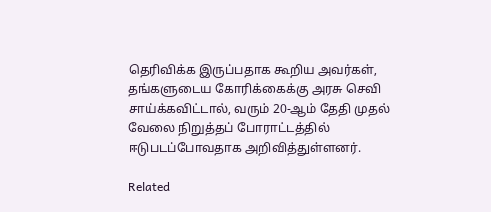தெரிவிக்க இருப்பதாக கூறிய அவர்கள், தங்களுடைய கோரிக்கைக்கு அரசு செவி சாய்க்கவிட்டால், வரும் 20-ஆம் தேதி முதல் வேலை நிறுத்தப் போராட்டத்தில் ஈடுபடப்போவதாக அறிவித்துள்ளனர்.

Related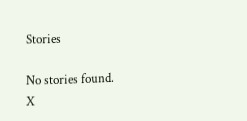Stories

No stories found.
X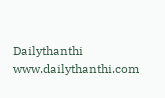Dailythanthi
www.dailythanthi.com